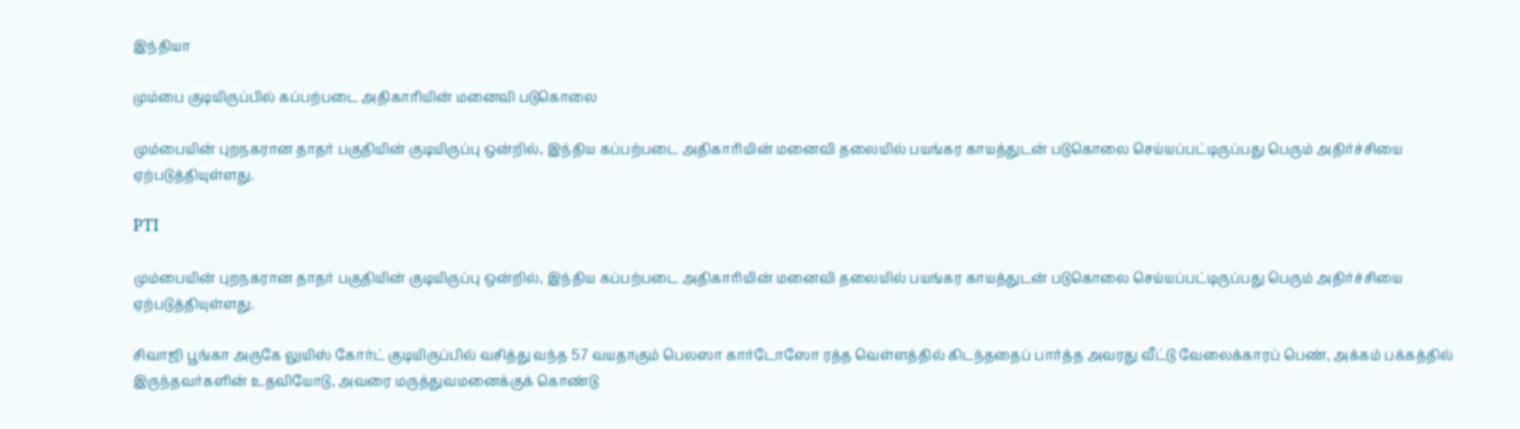இந்தியா

மும்பை குடியிருப்பில் கப்பற்படை அதிகாரியின் மனைவி படுகொலை

மும்பையின் புறநகரான தாதர் பகுதியின் குடியிருப்பு ஒன்றில், இந்திய கப்பற்படை அதிகாரியின் மனைவி தலையில் பயங்கர காயத்துடன் படுகொலை செய்யப்பட்டிருப்பது பெரும் அதிர்ச்சியை ஏற்படுத்தியுள்ளது.

PTI

மும்பையின் புறநகரான தாதர் பகுதியின் குடியிருப்பு ஒன்றில், இந்திய கப்பற்படை அதிகாரியின் மனைவி தலையில் பயங்கர காயத்துடன் படுகொலை செய்யப்பட்டிருப்பது பெரும் அதிர்ச்சியை ஏற்படுத்தியுள்ளது.

சிவாஜி பூங்கா அருகே லுயிஸ் கோர்ட் குடியிருப்பில் வசித்து வந்த 57 வயதாகும் பெலஸா கார்டோஸோ ரத்த வெள்ளத்தில் கிடந்ததைப் பார்த்த அவரது வீட்டு வேலைக்காரப் பெண், அக்கம் பக்கத்தில் இருந்தவர்களின் உதவியோடு, அவரை மருத்துவமனைக்குக் கொண்டு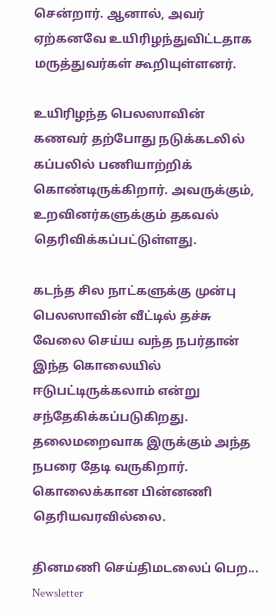சென்றார். ஆனால், அவர் ஏற்கனவே உயிரிழந்துவிட்டதாக மருத்துவர்கள் கூறியுள்ளனர்.

உயிரிழந்த பெலஸாவின் கணவர் தற்போது நடுக்கடலில் கப்பலில் பணியாற்றிக் கொண்டிருக்கிறார். அவருக்கும், உறவினர்களுக்கும் தகவல் தெரிவிக்கப்பட்டுள்ளது.

கடந்த சில நாட்களுக்கு முன்பு பெலஸாவின் வீட்டில் தச்சு வேலை செய்ய வந்த நபர்தான் இந்த கொலையில் ஈடுபட்டிருக்கலாம் என்று சந்தேகிக்கப்படுகிறது. தலைமறைவாக இருக்கும் அந்த நபரை தேடி வருகிறார். கொலைக்கான பின்னணி தெரியவரவில்லை.

தினமணி செய்திமடலைப் பெற... Newsletter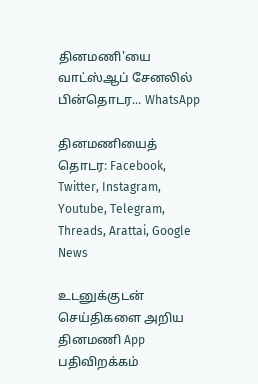தினமணி'யை வாட்ஸ்ஆப் சேனலில் பின்தொடர... WhatsApp

தினமணியைத் தொடர: Facebook, Twitter, Instagram, Youtube, Telegram, Threads, Arattai, Google News

உடனுக்குடன் செய்திகளை அறிய தினமணி App பதிவிறக்கம்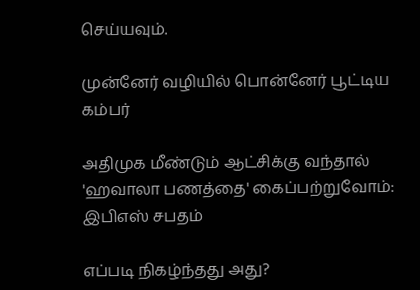செய்யவும்.

முன்னேர் வழியில் பொன்னேர் பூட்டிய கம்பர்

அதிமுக மீண்டும் ஆட்சிக்கு வந்தால் 'ஹவாலா பணத்தை' கைப்பற்றுவோம்: இபிஎஸ் சபதம்

எப்படி நிகழ்ந்தது அது?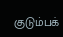குடும்பக்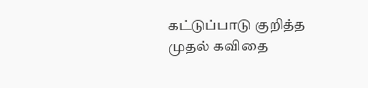கட்டுப்பாடு குறித்த முதல் கவிதை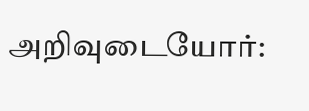அறிவுடையோர்: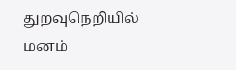துறவுநெறியில் மனம்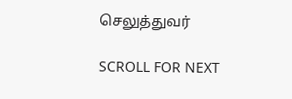செலுத்துவர்

SCROLL FOR NEXT